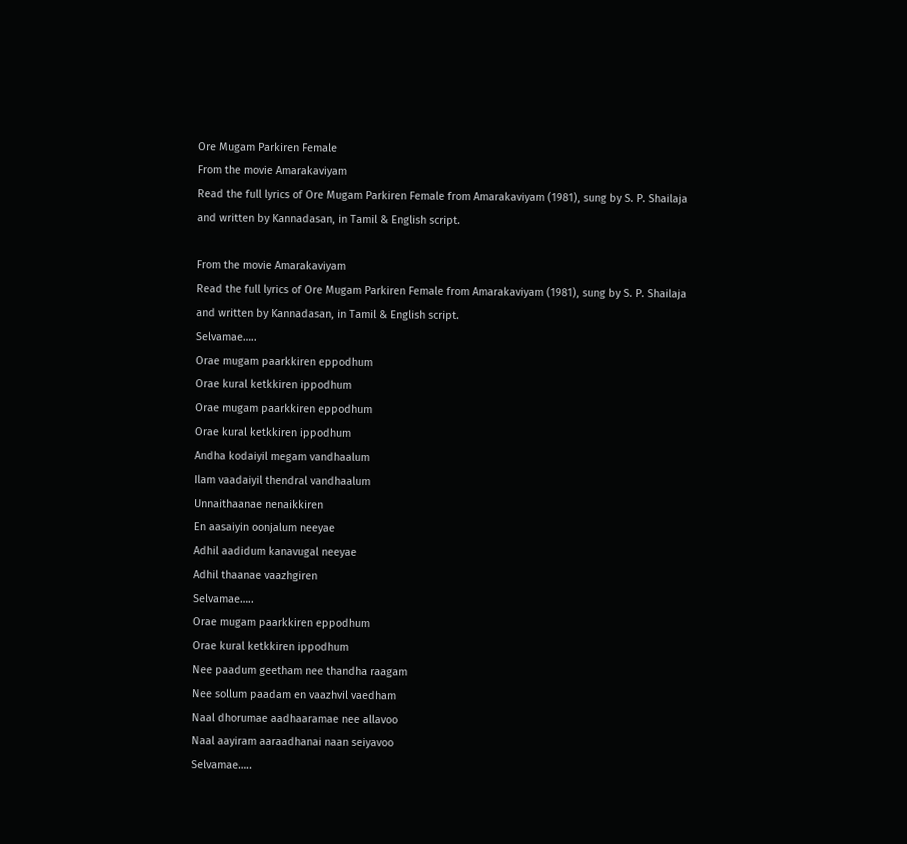Ore Mugam Parkiren Female
From the movie Amarakaviyam
Read the full lyrics of Ore Mugam Parkiren Female from Amarakaviyam (1981), sung by S. P. Shailaja and written by Kannadasan, in Tamil & English script.

From the movie Amarakaviyam
Read the full lyrics of Ore Mugam Parkiren Female from Amarakaviyam (1981), sung by S. P. Shailaja and written by Kannadasan, in Tamil & English script.
Selvamae…..
Orae mugam paarkkiren eppodhum
Orae kural ketkkiren ippodhum
Orae mugam paarkkiren eppodhum
Orae kural ketkkiren ippodhum
Andha kodaiyil megam vandhaalum
Ilam vaadaiyil thendral vandhaalum
Unnaithaanae nenaikkiren
En aasaiyin oonjalum neeyae
Adhil aadidum kanavugal neeyae
Adhil thaanae vaazhgiren
Selvamae…..
Orae mugam paarkkiren eppodhum
Orae kural ketkkiren ippodhum
Nee paadum geetham nee thandha raagam
Nee sollum paadam en vaazhvil vaedham
Naal dhorumae aadhaaramae nee allavoo
Naal aayiram aaraadhanai naan seiyavoo
Selvamae…..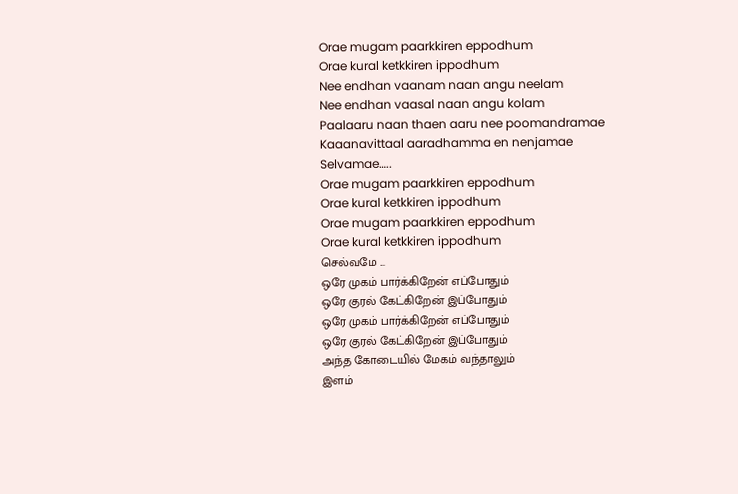Orae mugam paarkkiren eppodhum
Orae kural ketkkiren ippodhum
Nee endhan vaanam naan angu neelam
Nee endhan vaasal naan angu kolam
Paalaaru naan thaen aaru nee poomandramae
Kaaanavittaal aaradhamma en nenjamae
Selvamae…..
Orae mugam paarkkiren eppodhum
Orae kural ketkkiren ippodhum
Orae mugam paarkkiren eppodhum
Orae kural ketkkiren ippodhum
செல்வமே ...
ஒரே முகம் பார்க்கிறேன் எப்போதும்
ஒரே குரல் கேட்கிறேன் இப்போதும்
ஒரே முகம் பார்க்கிறேன் எப்போதும்
ஒரே குரல் கேட்கிறேன் இப்போதும்
அந்த கோடையில் மேகம் வந்தாலும்
இளம்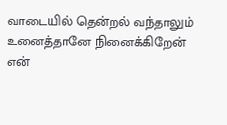வாடையில் தென்றல் வந்தாலும்
உனைத்தானே நினைக்கிறேன்
என்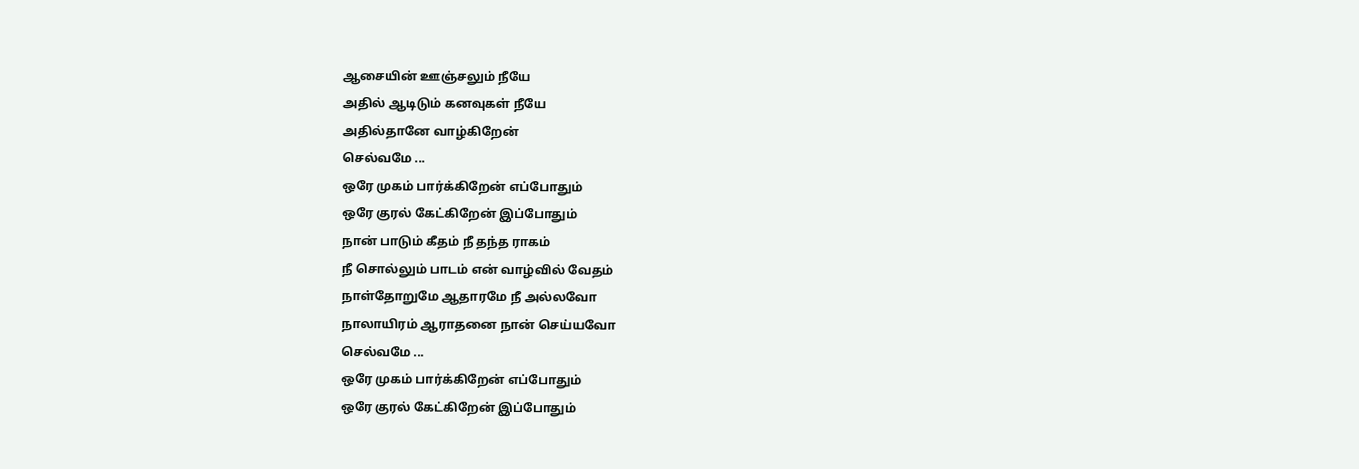ஆசையின் ஊஞ்சலும் நீயே
அதில் ஆடிடும் கனவுகள் நீயே
அதில்தானே வாழ்கிறேன்
செல்வமே ...
ஒரே முகம் பார்க்கிறேன் எப்போதும்
ஒரே குரல் கேட்கிறேன் இப்போதும்
நான் பாடும் கீதம் நீ தந்த ராகம்
நீ சொல்லும் பாடம் என் வாழ்வில் வேதம்
நாள்தோறுமே ஆதாரமே நீ அல்லவோ
நாலாயிரம் ஆராதனை நான் செய்யவோ
செல்வமே ...
ஒரே முகம் பார்க்கிறேன் எப்போதும்
ஒரே குரல் கேட்கிறேன் இப்போதும்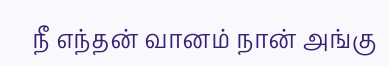நீ எந்தன் வானம் நான் அங்கு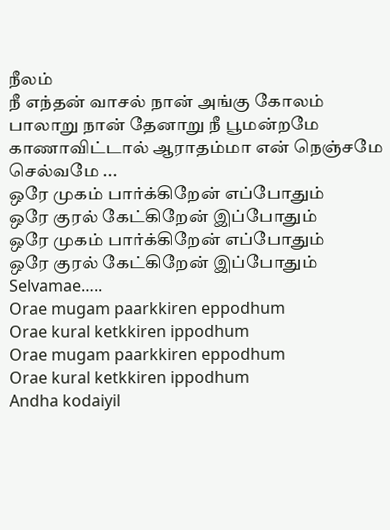நீலம்
நீ எந்தன் வாசல் நான் அங்கு கோலம்
பாலாறு நான் தேனாறு நீ பூமன்றமே
காணாவிட்டால் ஆராதம்மா என் நெஞ்சமே
செல்வமே ...
ஒரே முகம் பார்க்கிறேன் எப்போதும்
ஒரே குரல் கேட்கிறேன் இப்போதும்
ஒரே முகம் பார்க்கிறேன் எப்போதும்
ஒரே குரல் கேட்கிறேன் இப்போதும்
Selvamae…..
Orae mugam paarkkiren eppodhum
Orae kural ketkkiren ippodhum
Orae mugam paarkkiren eppodhum
Orae kural ketkkiren ippodhum
Andha kodaiyil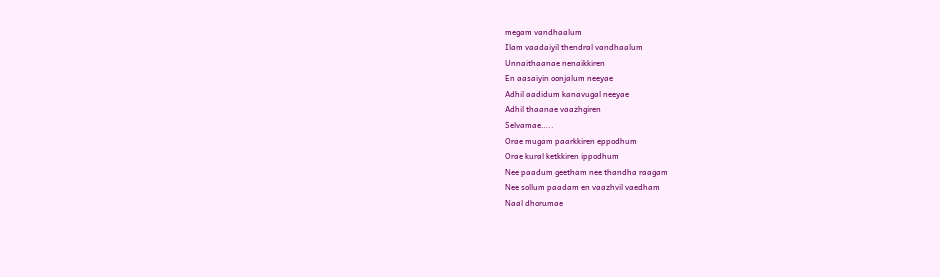megam vandhaalum
Ilam vaadaiyil thendral vandhaalum
Unnaithaanae nenaikkiren
En aasaiyin oonjalum neeyae
Adhil aadidum kanavugal neeyae
Adhil thaanae vaazhgiren
Selvamae…..
Orae mugam paarkkiren eppodhum
Orae kural ketkkiren ippodhum
Nee paadum geetham nee thandha raagam
Nee sollum paadam en vaazhvil vaedham
Naal dhorumae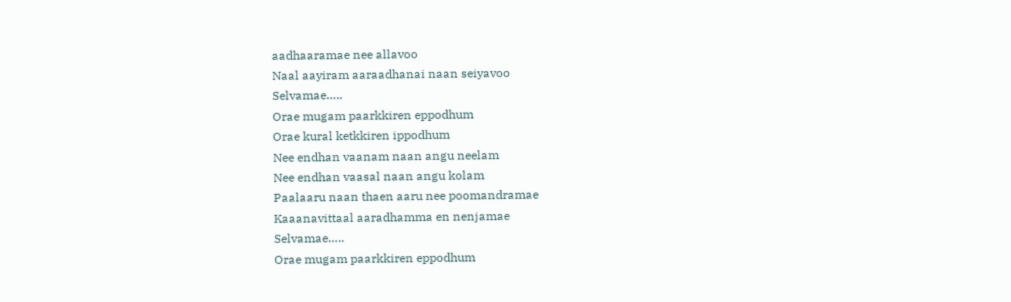aadhaaramae nee allavoo
Naal aayiram aaraadhanai naan seiyavoo
Selvamae…..
Orae mugam paarkkiren eppodhum
Orae kural ketkkiren ippodhum
Nee endhan vaanam naan angu neelam
Nee endhan vaasal naan angu kolam
Paalaaru naan thaen aaru nee poomandramae
Kaaanavittaal aaradhamma en nenjamae
Selvamae…..
Orae mugam paarkkiren eppodhum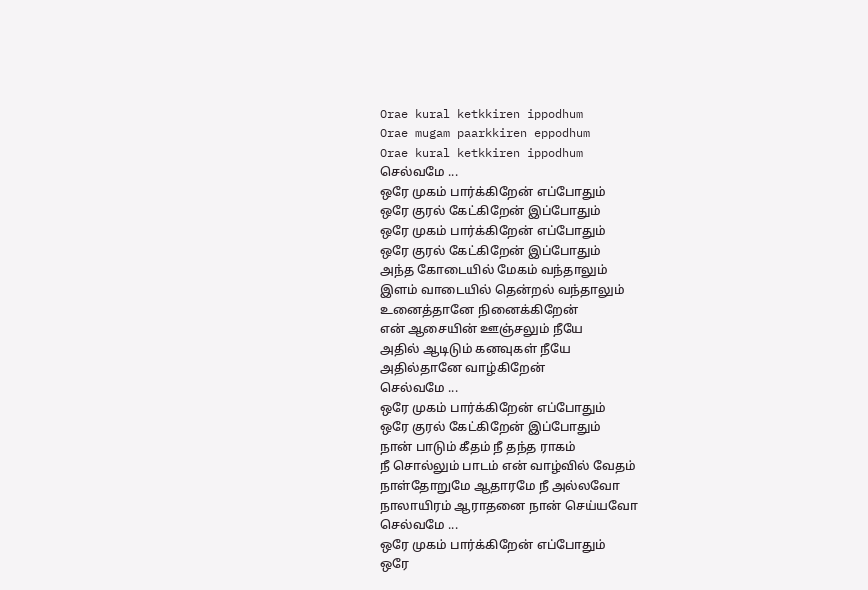Orae kural ketkkiren ippodhum
Orae mugam paarkkiren eppodhum
Orae kural ketkkiren ippodhum
செல்வமே ...
ஒரே முகம் பார்க்கிறேன் எப்போதும்
ஒரே குரல் கேட்கிறேன் இப்போதும்
ஒரே முகம் பார்க்கிறேன் எப்போதும்
ஒரே குரல் கேட்கிறேன் இப்போதும்
அந்த கோடையில் மேகம் வந்தாலும்
இளம் வாடையில் தென்றல் வந்தாலும்
உனைத்தானே நினைக்கிறேன்
என் ஆசையின் ஊஞ்சலும் நீயே
அதில் ஆடிடும் கனவுகள் நீயே
அதில்தானே வாழ்கிறேன்
செல்வமே ...
ஒரே முகம் பார்க்கிறேன் எப்போதும்
ஒரே குரல் கேட்கிறேன் இப்போதும்
நான் பாடும் கீதம் நீ தந்த ராகம்
நீ சொல்லும் பாடம் என் வாழ்வில் வேதம்
நாள்தோறுமே ஆதாரமே நீ அல்லவோ
நாலாயிரம் ஆராதனை நான் செய்யவோ
செல்வமே ...
ஒரே முகம் பார்க்கிறேன் எப்போதும்
ஒரே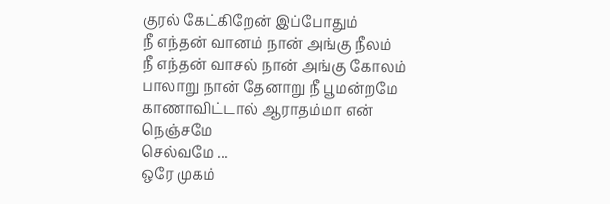குரல் கேட்கிறேன் இப்போதும்
நீ எந்தன் வானம் நான் அங்கு நீலம்
நீ எந்தன் வாசல் நான் அங்கு கோலம்
பாலாறு நான் தேனாறு நீ பூமன்றமே
காணாவிட்டால் ஆராதம்மா என் நெஞ்சமே
செல்வமே ...
ஒரே முகம்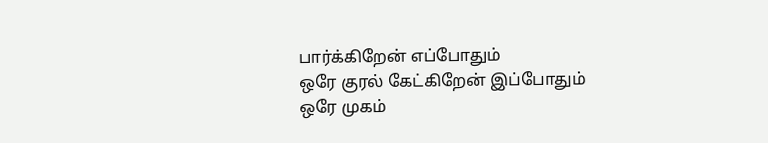பார்க்கிறேன் எப்போதும்
ஒரே குரல் கேட்கிறேன் இப்போதும்
ஒரே முகம்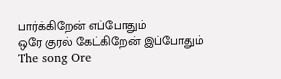பார்க்கிறேன் எப்போதும்
ஒரே குரல் கேட்கிறேன் இப்போதும்
The song Ore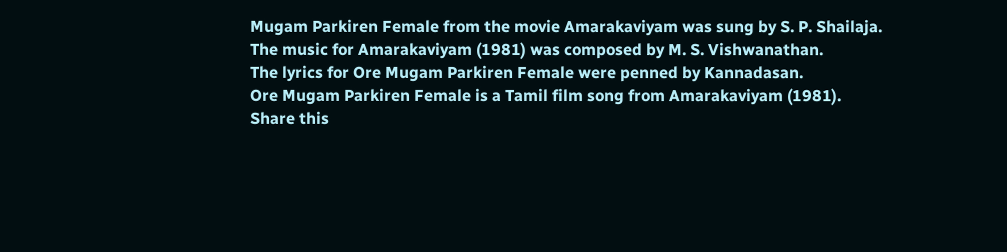Mugam Parkiren Female from the movie Amarakaviyam was sung by S. P. Shailaja.
The music for Amarakaviyam (1981) was composed by M. S. Vishwanathan.
The lyrics for Ore Mugam Parkiren Female were penned by Kannadasan.
Ore Mugam Parkiren Female is a Tamil film song from Amarakaviyam (1981).
Share this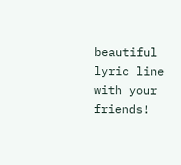beautiful lyric line with your friends!